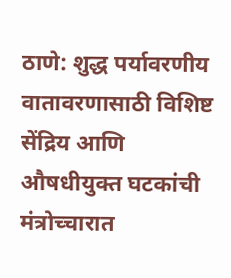ठाणे: शुद्ध पर्यावरणीय वातावरणासाठी विशिष्ट सेंद्रिय आणि औषधीयुक्त घटकांची मंत्रोच्चारात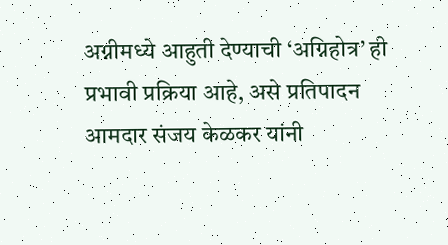अग्नीमध्ये आहुती देण्याची ‘अग्निहोत्र’ ही प्रभावी प्रक्रिया आहे, असे प्रतिपादन आमदार संजय केळकर यांनी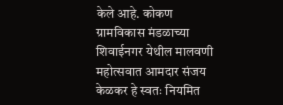केले आहे. कोकण ग्रामविकास मंडळाच्या शिवाईनगर येथील मालवणी महोत्सवात आमदार संजय केळकर हे स्वतः नियमित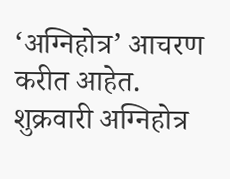‘अग्निहोत्र’ आचरण करीत आहेत. शुक्रवारी अग्निहोत्र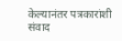केल्यानंतर पत्रकारांशी संवाद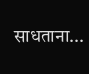साधताना...